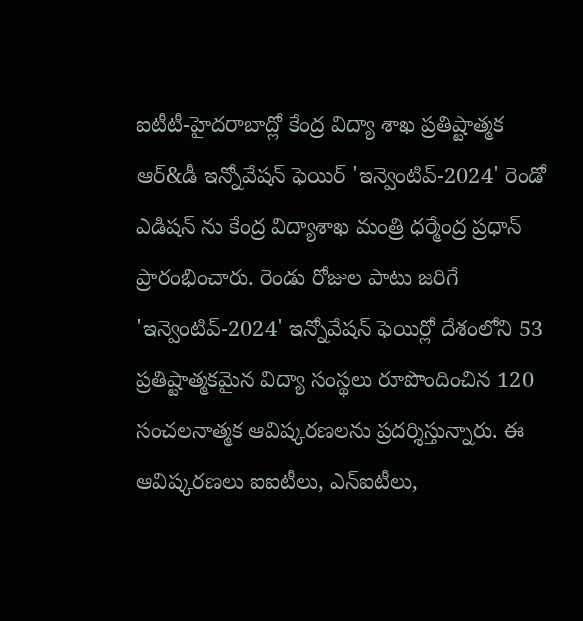ఐటీటీ-హైదరాబాద్లో కేంద్ర విద్యా శాఖ ప్రతిష్టాత్మక ఆర్&డీ ఇన్నోవేషన్ ఫెయిర్ 'ఇన్వెంటివ్-2024' రెండో ఎడిషన్ ను కేంద్ర విద్యాశాఖ మంత్రి ధర్మేంద్ర ప్రధాన్ ప్రారంభించారు. రెండు రోజుల పాటు జరిగే 'ఇన్వెంటివ్-2024' ఇన్నోవేషన్ ఫెయిర్లో దేశంలోని 53 ప్రతిష్టాత్మకమైన విద్యా సంస్థలు రూపొందించిన 120 సంచలనాత్మక ఆవిష్కరణలను ప్రదర్శిస్తున్నారు. ఈ ఆవిష్కరణలు ఐఐటీలు, ఎన్ఐటీలు,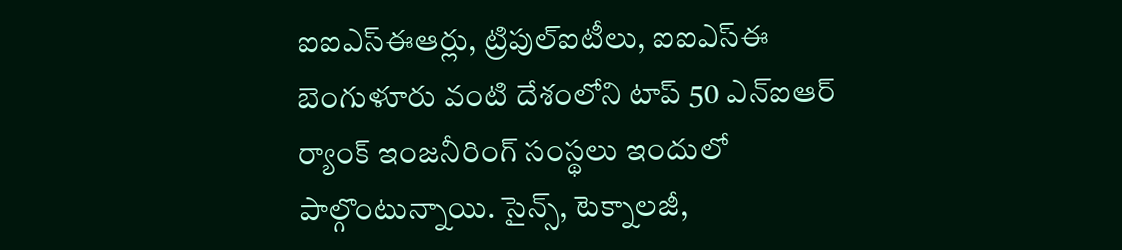ఐఐఎస్ఈఆర్లు, ట్రిపుల్ఐటీలు, ఐఐఎస్ఈ బెంగుళూరు వంటి దేశంలోని టాప్ 50 ఎన్ఐఆర్ ర్యాంక్ ఇంజనీరింగ్ సంస్థలు ఇందులో పాల్గొంటున్నాయి. సైన్స్, టెక్నాలజీ,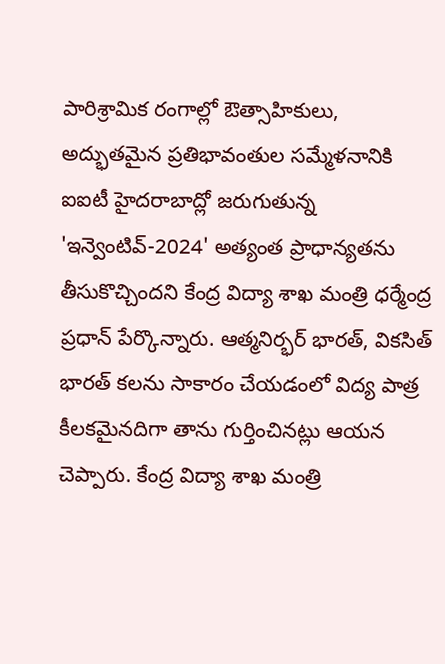పారిశ్రామిక రంగాల్లో ఔత్సాహికులు, అద్భుతమైన ప్రతిభావంతుల సమ్మేళనానికి ఐఐటీ హైదరాబాద్లో జరుగుతున్న 'ఇన్వెంటివ్-2024' అత్యంత ప్రాధాన్యతను తీసుకొచ్చిందని కేంద్ర విద్యా శాఖ మంత్రి ధర్మేంద్ర ప్రధాన్ పేర్కొన్నారు. ఆత్మనిర్భర్ భారత్, వికసిత్ భారత్ కలను సాకారం చేయడంలో విద్య పాత్ర కీలకమైనదిగా తాను గుర్తించినట్లు ఆయన చెప్పారు. కేంద్ర విద్యా శాఖ మంత్రి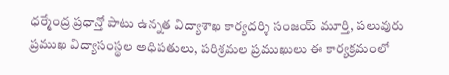ధర్మేంద్ర ప్రధాన్తో పాటు ఉన్నత విద్యాశాఖ కార్యదర్శి సంజయ్ మూర్తి, పలువురు ప్రముఖ విద్యాసంస్థల అధిపతులు, పరిశ్రమల ప్రముఖులు ఈ కార్యక్రమంలో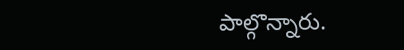పాల్గొన్నారు.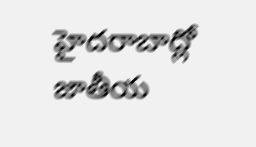హైదరాబాద్లో జాతీయ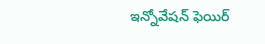ఇన్నోవేషన్ ఫెయిర్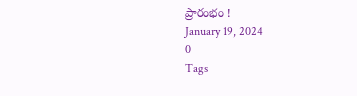ప్రారంభం !
January 19, 2024
0
Tags